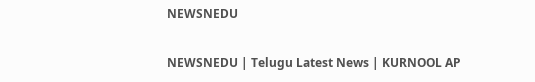NEWSNEDU

NEWSNEDU | Telugu Latest News | KURNOOL AP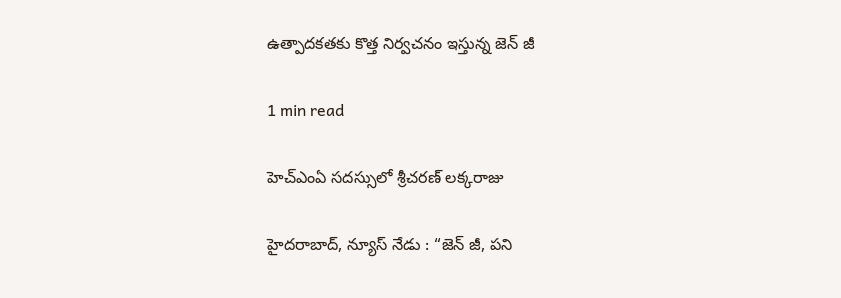ఉత్పాద‌క‌త‌కు కొత్త నిర్వచ‌నం ఇస్తున్న జెన్ జీ

1 min read

హెచ్ఎంఏ స‌ద‌స్సులో శ్రీ‌చ‌ర‌ణ్ ల‌క్కరాజు

హైద‌రాబాద్‌, న్యూస్ నేడు : “జెన్ జీ, ప‌ని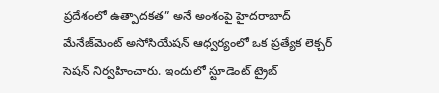ప్రదేశంలో ఉత్పాద‌క‌త” అనే అంశంపై హైద‌రాబాద్ మేనేజ్‌మెంట్ అసోసియేష‌న్ ఆధ్వర్యంలో ఒక ప్రత్యేక లెక్చర్ సెష‌న్ నిర్వహించారు. ఇందులో స్టూడెంట్ ట్రైబ్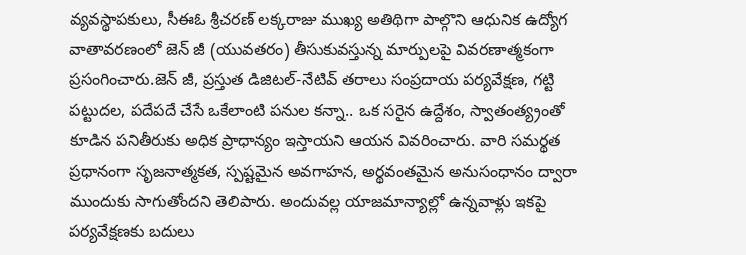వ్యవస్థాపకులు, సీఈఓ శ్రీ‌చ‌ర‌ణ్ ల‌క్కరాజు ముఖ్య అతిథిగా పాల్గొని ఆధునిక ఉద్యోగ వాతావరణంలో జెన్ జీ (యువ‌తరం) తీసుకువస్తున్న మార్పులపై వివరణాత్మకంగా ప్రసంగించారు.జెన్ జీ, ప్రస్తుత డిజిటల్-నేటివ్ తరాలు సంప్రదాయ పర్యవేక్షణ, గట్టి పట్టుదల, ప‌దేప‌దే చేసే ఒకేలాంటి ప‌నుల క‌న్నా.. ఒక స‌రైన ఉద్దేశం, స్వాతంత్య్రంతో కూడిన పనితీరుకు అధిక ప్రాధాన్యం ఇస్తాయని ఆయన వివరించారు. వారి స‌మ‌ర్థత ప్రధానంగా సృజనాత్మకత, స్పష్టమైన అవగాహన, అర్థవంతమైన అనుసంధానం ద్వారా ముందుకు సాగుతోందని తెలిపారు. అందువ‌ల్ల యాజ‌మాన్యాల్లో ఉన్న‌వాళ్లు ఇక‌పై ప‌ర్యవేక్షణ‌కు బ‌దులు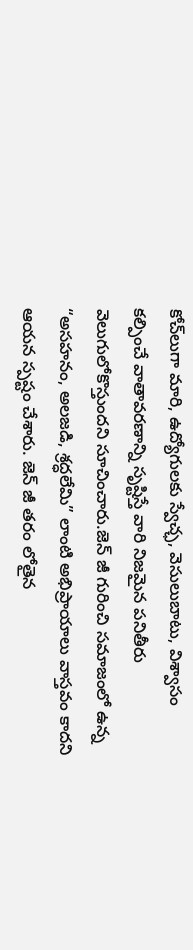కోచ్‌లుగా మారి, ఉద్యోగులకు స్వేచ్ఛ, వెసులుబాటు, విశ్వాసం కల్పించే వాతావరణాన్ని సృష్టిస్తే వారి నిజమైన పనితీరు వెలుగులోకొస్తుందని సూచించారు.జెన్ జీ గురించి సమాజంలో ఉన్న “అసహనం, అలజడి, శ్రద్ధలేమి” లాంటి అభిప్రాయాలు వాస్తవం కాదని ఆయన స్పష్టం చేశారు. జెన్ జీ తరం లోతైన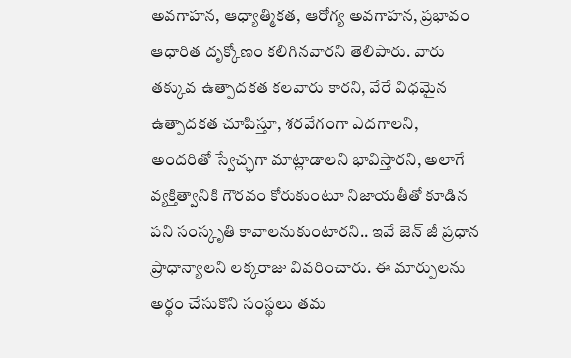అవగాహన, ఆధ్యాత్మికత, ఆరోగ్య అవగాహన, ప్రభావం ఆధారిత దృక్కోణం కలిగినవారని తెలిపారు. వారు తక్కువ ఉత్పాదకత కలవారు కారని, వేరే విధ‌మైన ఉత్పాద‌క‌త చూపిస్తూ, శ‌ర‌వేగంగా ఎద‌గాల‌ని, అంద‌రితో స్వేచ్ఛగా మాట్లాడాల‌ని భావిస్తార‌ని, అలాగే వ్యక్తిత్వానికి గౌర‌వం కోరుకుంటూ నిజాయ‌తీతో కూడిన ప‌ని సంస్కృతి కావాల‌నుకుంటార‌ని.. ఇవే జెన్ జీ ప్రధాన ప్రాధాన్యాల‌ని ల‌క్క‌రాజు వివ‌రించారు. ఈ మార్పులను అర్థం చేసుకొని సంస్థలు తమ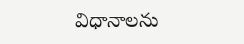విధానాలను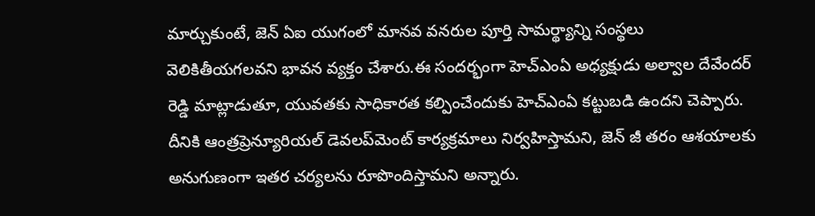మార్చుకుంటే, జెన్ ఏఐ యుగంలో మానవ వనరుల పూర్తి సామర్థ్యాన్ని సంస్థలు వెలికితీయగలవని భావన వ్యక్తం చేశారు.ఈ సంద‌ర్భంగా హెచ్ఎంఏ అధ్యక్షుడు అల్వాల దేవేంద‌ర్ రెడ్డి మాట్లాడుతూ, యువ‌త‌కు సాధికార‌త క‌ల్పించేందుకు హెచ్ఎంఏ క‌ట్టుబ‌డి ఉంద‌ని చెప్పారు. దీనికి ఆంత్రప్రెన్యూరియ‌ల్ డెవ‌ల‌ప్‌మెంట్ కార్యక్రమాలు నిర్వహిస్తామ‌ని, జెన్ జీ త‌రం ఆశయాల‌కు అనుగుణంగా ఇత‌ర చ‌ర్య‌ల‌ను రూపొందిస్తామ‌ని అన్నారు.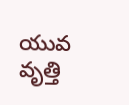యువ వృత్తి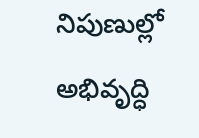నిపుణుల్లో అభివృద్ధి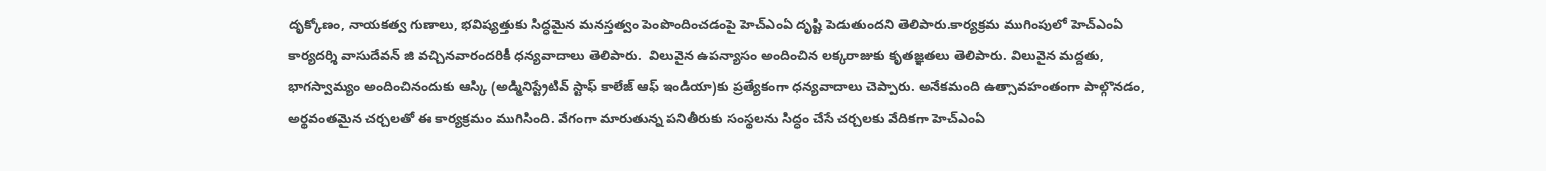దృక్కోణం, నాయకత్వ గుణాలు, భవిష్యత్తుకు సిద్ధమైన మనస్తత్వం పెంపొందించడంపై హెచ్ఎంఏ దృష్టి పెడుతుందని తెలిపారు.కార్యక్రమ ముగింపులో హెచ్ఎంఏ కార్యదర్శి వాసుదేవన్ జి వ‌చ్చిన‌వారంద‌రికీ ధ‌న్యవాదాలు తెలిపారు.  విలువైన ఉపన్యాసం అందించిన లక్కరాజుకు కృతజ్ఞతలు తెలిపారు. విలువైన మ‌ద్దతు, భాగ‌స్వామ్యం అందించినందుకు ఆస్కి (అడ్మినిస్ట్రేటివ్ స్టాఫ్ కాలేజ్ ఆఫ్ ఇండియా)కు ప్రత్యేకంగా ధ‌న్యవాదాలు చెప్పారు. అనేక‌మంది ఉత్సావ‌హంతంగా పాల్గొన‌డం, అర్థవంత‌మైన చ‌ర్చ‌ల‌తో ఈ కార్యక్రమం ముగిసింది. వేగంగా మారుతున్న పనితీరుకు సంస్థలను సిద్ధం చేసే చ‌ర్చల‌కు వేదికగా హెచ్ఎంఏ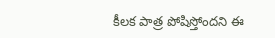కీలక పాత్ర పోషిస్తోందని ఈ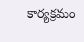కార్యక్రమం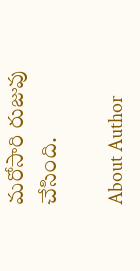మరోసారి రుజువు చేసింది.

About Author